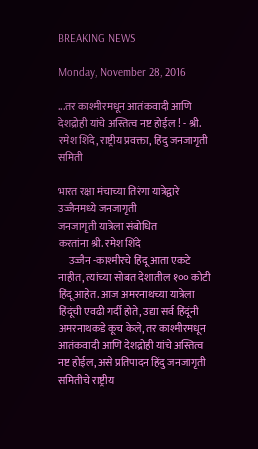BREAKING NEWS

Monday, November 28, 2016

...तर काश्मीरमधून आतंकवादी आणि देशद्रोही यांचे अस्तित्व नष्ट होईल ! - श्री. रमेश शिंदे, राष्ट्रीय प्रवक्ता, हिंदु जनजागृती समिती

भारत रक्षा मंचाच्या तिरंगा यात्रेद्वारे उज्जैनमध्ये जनजागृती
जनजागृती यात्रेला संबोधित
करतांना श्री. रमेश शिंदे
     उज्जैन -काश्मीरचे हिंदू आता एकटे नाहीत, त्यांच्या सोबत देशातील १०० कोटी हिंदू आहेत. आज अमरनाथच्या यात्रेला हिंदूंची एवढी गर्दी होते, उद्या सर्व हिंदूंनी अमरनाथकडे कूच केले, तर काश्मीरमधून आतंकवादी आणि देशद्रोही यांचे अस्तित्व नष्ट होईल, असे प्रतिपादन हिंदु जनजागृती समितीचे राष्ट्रीय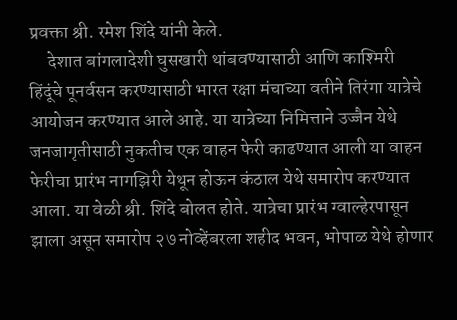प्रवक्ता श्री. रमेश शिंदे यांनी केले.
     देशात बांगलादेशी घुसखारी थांबवण्यासाठी आणि काश्मिरी हिंदूंचे पूनर्वसन करण्यासाठी भारत रक्षा मंचाच्या वतीने तिरंगा यात्रेचे आयोजन करण्यात आले आहे. या यात्रेच्या निमित्ताने उज्जैन येथे जनजागृतीसाठी नुकतीच एक वाहन फेरी काढण्यात आली या वाहन फेरीचा प्रारंभ नागझिरी येथून होऊन कंठाल येथे समारोप करण्यात आला. या वेळी श्री. शिंदे बोलत होते. यात्रेचा प्रारंभ ग्वाल्हेरपासून झाला असून समारोप २७ नोव्हेंबरला शहीद भवन, भोपाळ येथे होणार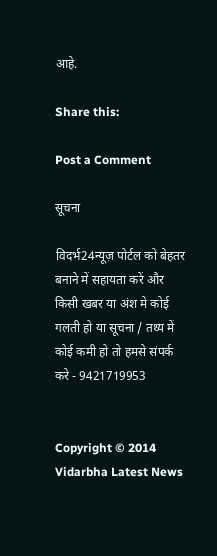आहे.

Share this:

Post a Comment

सूचना

विदर्भ24न्यूज़ पोर्टल को बेहतर बनाने में सहायता करें और किसी खबर या अंश मे कोई गलती हो या सूचना / तथ्य में कोई कमी हो तो हमसे संपर्क करे - 9421719953


Copyright © 2014 Vidarbha Latest News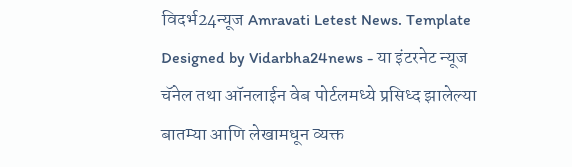विदर्भ24न्यूज Amravati Letest News. Template Designed by Vidarbha24news - या इंटरनेट न्यूज चॅनेल तथा ऑनलाईन वेब पोर्टलमध्ये प्रसिध्द झालेल्या बातम्या आणि लेखामधून व्यक्त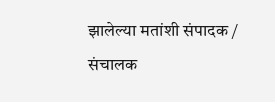झालेल्या मतांशी संपादक / संचालक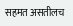सहमत असतीलच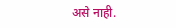असे नाही.